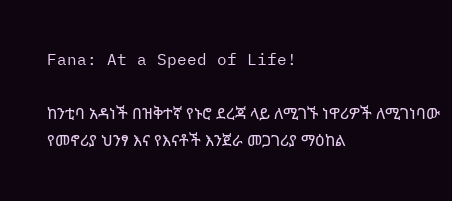Fana: At a Speed of Life!

ከንቲባ አዳነች በዝቅተኛ የኑሮ ደረጃ ላይ ለሚገኙ ነዋሪዎች ለሚገነባው የመኖሪያ ህንፃ እና የእናቶች እንጀራ መጋገሪያ ማዕከል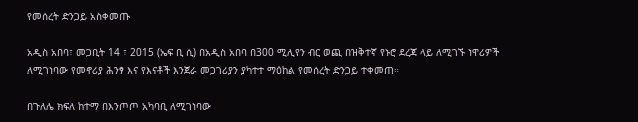የመሰረት ድንጋይ አስቀመጡ

አዲስ አበባ፣ መጋቢት 14 ፣ 2015 (ኤፍ ቢ ሲ) በአዲስ አበባ በ300 ሚሊየን ብር ወጪ በዝቅተኛ የኑሮ ደረጃ ላይ ለሚገኙ ነዋሪዎች ለሚገነባው የመኖሪያ ሕንፃ እና የእናቶች እንጀራ መጋገሪያን ያካተተ ማዕከል የመሰረት ድንጋይ ተቀመጠ።

በጉለሌ ክፍለ ከተማ በእንጦጦ አካባቢ ለሚገነባው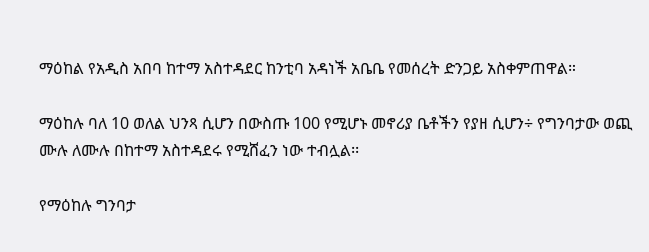ማዕከል የአዲስ አበባ ከተማ አስተዳደር ከንቲባ አዳነች አቤቤ የመሰረት ድንጋይ አስቀምጠዋል።

ማዕከሉ ባለ 10 ወለል ህንጻ ሲሆን በውስጡ 100 የሚሆኑ መኖሪያ ቤቶችን የያዘ ሲሆን÷ የግንባታው ወጪ ሙሉ ለሙሉ በከተማ አስተዳደሩ የሚሸፈን ነው ተብሏል፡፡

የማዕከሉ ግንባታ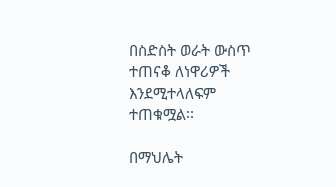በስድስት ወራት ውስጥ ተጠናቆ ለነዋሪዎች እንደሚተላለፍም ተጠቁሟል፡፡

በማህሌት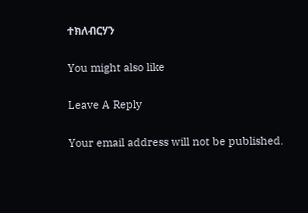ተክለብርሃን

You might also like

Leave A Reply

Your email address will not be published.